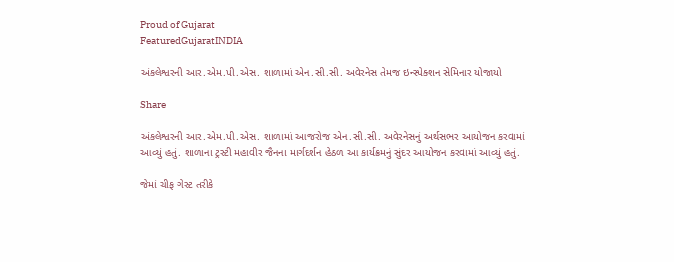Proud of Gujarat
FeaturedGujaratINDIA

અંકલેશ્વરની આર.એમ.પી.એસ. શાળામાં એન.સી.સી. અવેરનેસ તેમજ ઇન્સ્પેક્શન સેમિનાર યોજાયો

Share

અંકલેશ્વરની આર.એમ.પી.એસ. શાળામાં આજરોજ એન.સી.સી. અવેરનેસનું અર્થસભર આયોજન કરવામાં આવ્યું હતું. શાળાના ટ્રસ્ટી મહાવીર જૈનના માર્ગદર્શન હેઠળ આ કાર્યક્રમનું સુંદર આયોજન કરવામાં આવ્યું હતું.

જેમાં ચીફ ગેસ્ટ તરીકે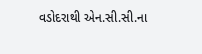વડોદરાથી એન.સી.સી.ના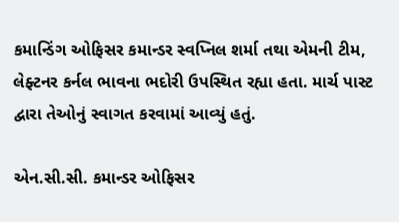કમાન્ડિંગ ઓફિસર કમાન્ડર સ્વપ્નિલ શર્મા તથા એમની ટીમ, લેફ્ટનર કર્નલ ભાવના ભદોરી ઉપસ્થિત રહ્યા હતા. માર્ચ પાસ્ટ દ્વારા તેઓનું સ્વાગત કરવામાં આવ્યું હતું.

એન.સી.સી. કમાન્ડર ઓફિસર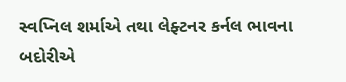સ્વપ્નિલ શર્માએ તથા લેફ્ટનર કર્નલ ભાવના બદોરીએ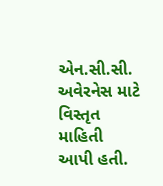એન.સી.સી. અવેરનેસ માટે વિસ્તૃત માહિતી આપી હતી.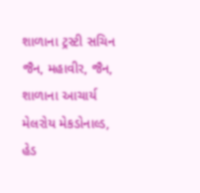શાળાના ટ્રસ્ટી સચિન જૈન, મહાવીર, જૈન, શાળાના આચાર્ય મેલરોય મેકડોનાલ્ડ, હેડ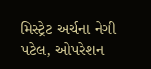મિસ્ટ્રેટ અર્ચના નેગી પટેલ, ઓપરેશન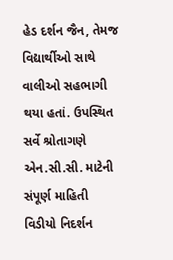હેડ દર્શન જૈન, તેમજ વિદ્યાર્થીઓ સાથે વાલીઓ સહભાગી થયા હતાં. ઉપસ્થિત સર્વે શ્રોતાગણે એન.સી.સી. માટેની સંપૂર્ણ માહિતી વિડીયો નિદર્શન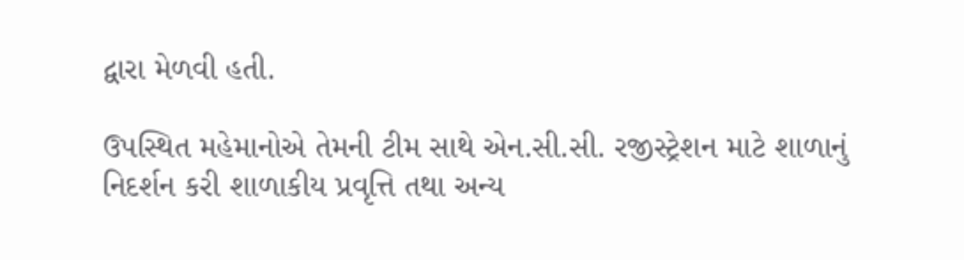દ્વારા મેળવી હતી.

ઉપસ્થિત મહેમાનોએ તેમની ટીમ સાથે એન.સી.સી. રજીસ્ટ્રેશન માટે શાળાનું નિદર્શન કરી શાળાકીય પ્રવૃત્તિ તથા અન્ય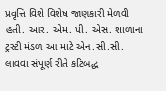પ્રવૃત્તિ વિશે વિશેષ જાણકારી મેળવી હતી. આર. એમ. પી. એસ. શાળાના ટ્રસ્ટી મંડળ આ માટે એન.સી.સી. લાવવા સંપૂર્ણ રીતે કટિબદ્ધ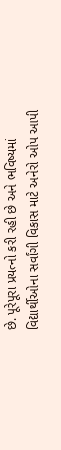છે. પૂરેપૂરા પ્રયત્નો કરી રહી છે અને ભવિષ્યમાં વિદ્યાર્થીઓના સર્વાંગી વિકાસ માટે અનેરો ઓપ આપી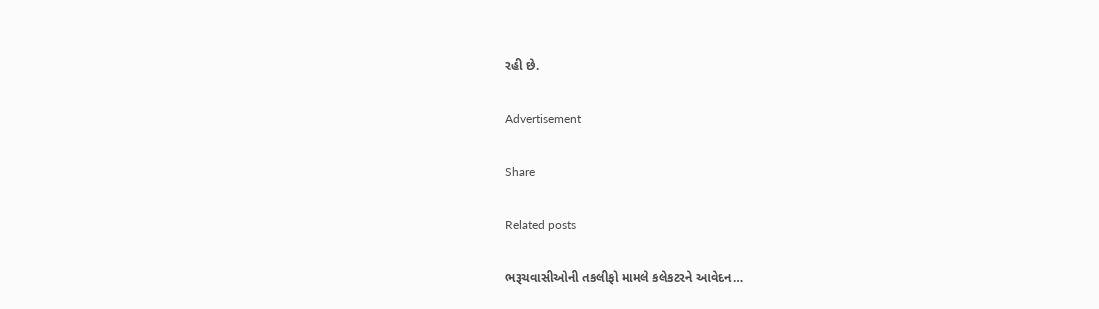રહી છે.

Advertisement

Share

Related posts

ભરૂચવાસીઓની તકલીફો મામલે કલેકટરને આવેદન…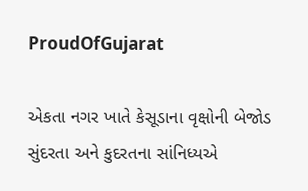ProudOfGujarat

એકતા નગર ખાતે કેસૂડાના વૃક્ષોની બેજોડ સુંદરતા અને કુદરતના સાંનિધ્યએ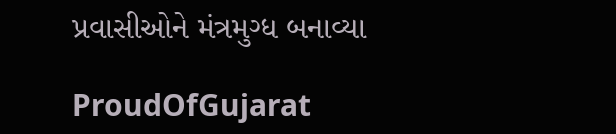પ્રવાસીઓને મંત્રમુગ્ધ બનાવ્યા

ProudOfGujarat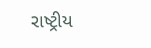રાષ્ટ્રીય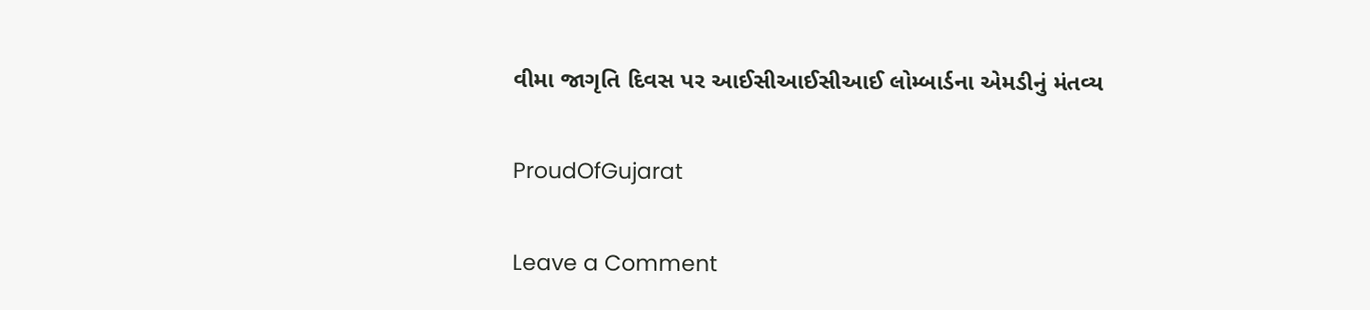વીમા જાગૃતિ દિવસ પર આઈસીઆઈસીઆઈ લોમ્બાર્ડના એમડીનું મંતવ્ય

ProudOfGujarat

Leave a Comment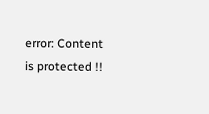error: Content is protected !!